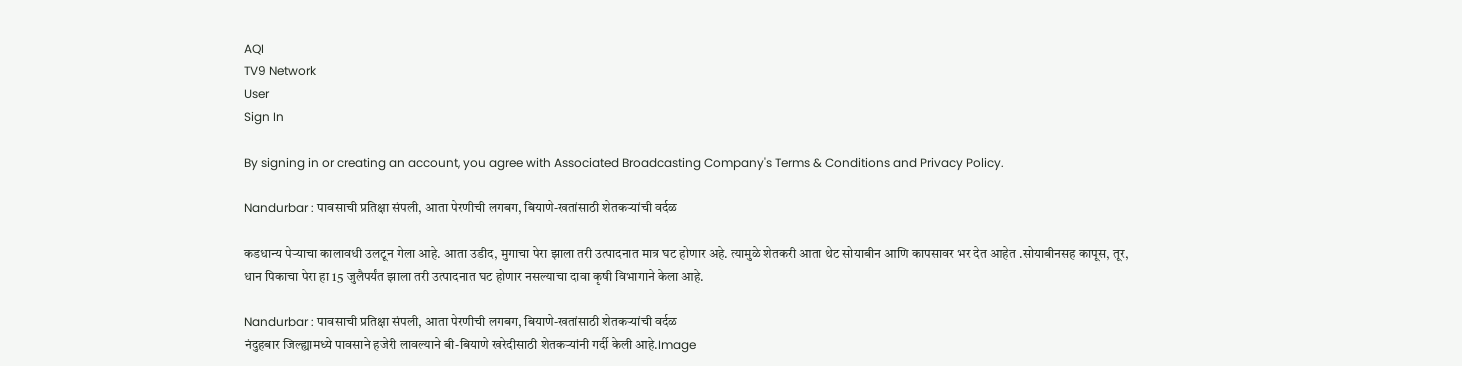AQI
TV9 Network
User
Sign In

By signing in or creating an account, you agree with Associated Broadcasting Company's Terms & Conditions and Privacy Policy.

Nandurbar : पावसाची प्रतिक्षा संपली, आता पेरणीची लगबग, बियाणे-खतांसाठी शेतकऱ्यांची वर्दळ

कडधान्य पेऱ्याचा कालावधी उलटून गेला आहे. आता उडीद, मुगाचा पेरा झाला तरी उत्पादनात मात्र घट होणार अहे. त्यामुळे शेतकरी आता थेट सोयाबीन आणि कापसावर भर देत आहेत .सोयाबीनसह कापूस, तूर, धान पिकाचा पेरा हा 15 जुलैपर्यंत झाला तरी उत्पादनात घट होणार नसल्याचा दावा कृषी विभागाने केला आहे.

Nandurbar : पावसाची प्रतिक्षा संपली, आता पेरणीची लगबग, बियाणे-खतांसाठी शेतकऱ्यांची वर्दळ
नंदुहबार जिल्ह्यामध्ये पावसाने हजेरी लावल्याने बी-बियाणे खरेदीसाठी शेतकऱ्यांनी गर्दी केली आहे.Image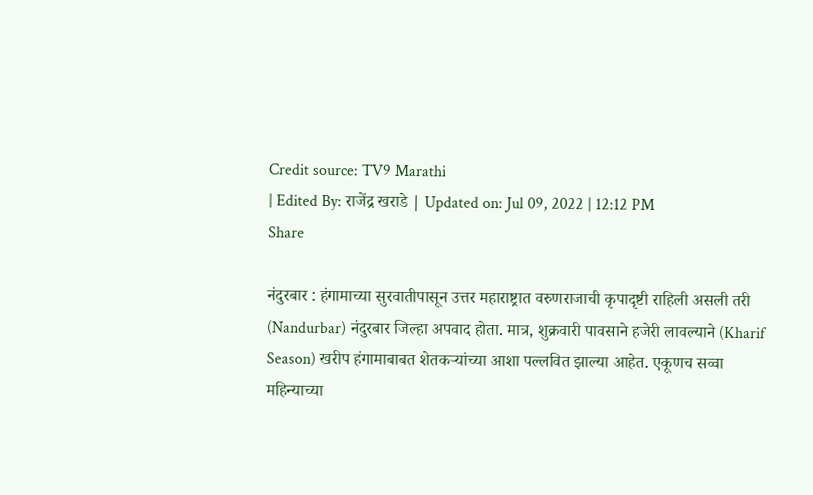Credit source: TV9 Marathi
| Edited By: राजेंद्र खराडे | Updated on: Jul 09, 2022 | 12:12 PM
Share

नंदुरबार : हंगामाच्या सुरवातीपासून उत्तर महाराष्ट्रात वरुणराजाची कृपादृष्टी राहिली असली तरी (Nandurbar) नंदुरबार जिल्हा अपवाद होता. मात्र, शुक्रवारी पावसाने हजेरी लावल्याने (Kharif Season) खरीप हंगामाबाबत शेतकऱ्यांच्या आशा पल्लवित झाल्या आहेत. एकूणच सव्वा महिन्याच्या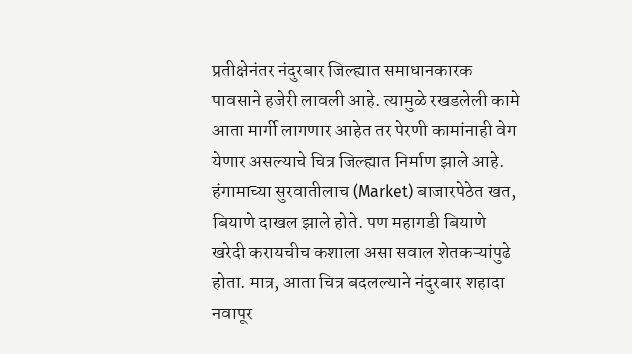प्रतीक्षेनंतर नंदुरबार जिल्ह्यात समाधानकारक पावसाने हजेरी लावली आहे. त्यामुळे रखडलेली कामे आता मार्गी लागणार आहेत तर पेरणी कामांनाही वेग येणार असल्याचे चित्र जिल्ह्यात निर्माण झाले आहे. हंगामाच्या सुरवातीलाच (Market) बाजारपेठेत खत, बियाणे दाखल झाले होते. पण महागडी बियाणे खरेदी करायचीच कशाला असा सवाल शेतकऱ्यांपुढे होता. मात्र, आता चित्र बदलल्याने नंदुरबार शहादा नवापूर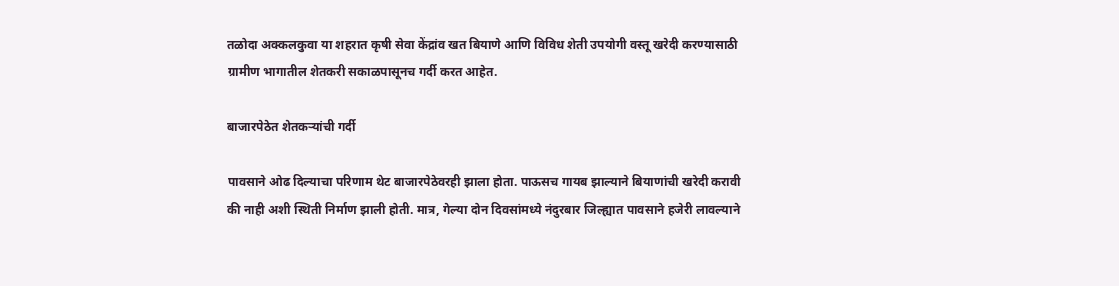तळोदा अक्कलकुवा या शहरात कृषी सेवा केंद्रांव खत बियाणे आणि विविध शेती उपयोगी वस्तू खरेदी करण्यासाठी ग्रामीण भागातील शेतकरी सकाळपासूनच गर्दी करत आहेत.

बाजारपेठेत शेतकऱ्यांची गर्दी

पावसाने ओढ दिल्याचा परिणाम थेट बाजारपेठेवरही झाला होता. पाऊसच गायब झाल्याने बियाणांची खरेदी करावी की नाही अशी स्थिती निर्माण झाली होती. मात्र, गेल्या दोन दिवसांमध्ये नंदुरबार जिल्ह्यात पावसाने हजेरी लावल्याने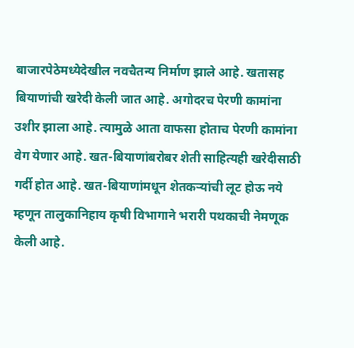बाजारपेठेमध्येदेखील नवचैतन्य निर्माण झाले आहे. खतासह बियाणांची खरेदी केली जात आहे. अगोदरच पेरणी कामांना उशीर झाला आहे. त्यामुळे आता वाफसा होताच पेरणी कामांना वेग येणार आहे. खत-बियाणांबरोबर शेती साहित्यही खरेदीसाठी गर्दी होत आहे. खत-बियाणांमधून शेतकऱ्यांची लूट होऊ नये म्हणून तालुकानिहाय कृषी विभागाने भरारी पथकाची नेमणूक केली आहे.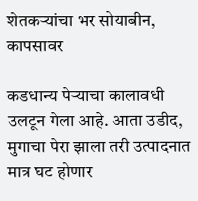शेतकऱ्यांचा भर सोयाबीन, कापसावर

कडधान्य पेऱ्याचा कालावधी उलटून गेला आहे. आता उडीद, मुगाचा पेरा झाला तरी उत्पादनात मात्र घट होणार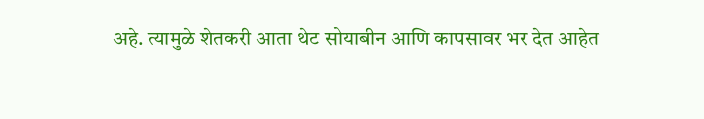अहे. त्यामुळे शेतकरी आता थेट सोयाबीन आणि कापसावर भर देत आहेत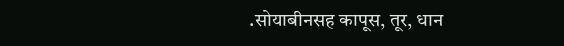.सोयाबीनसह कापूस, तूर, धान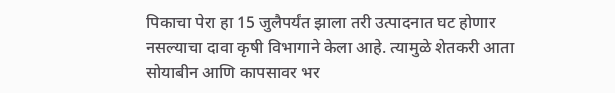पिकाचा पेरा हा 15 जुलैपर्यंत झाला तरी उत्पादनात घट होणार नसल्याचा दावा कृषी विभागाने केला आहे. त्यामुळे शेतकरी आता सोयाबीन आणि कापसावर भर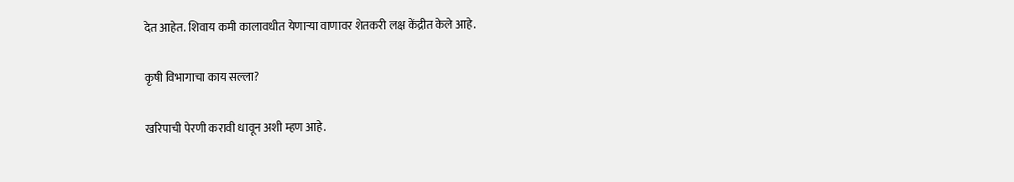देत आहेत. शिवाय कमी कालावधीत येणाऱ्या वाणावर शेतकरी लक्ष केंद्रीत केले आहे.

कृषी विभागाचा काय सल्ला?

खरिपाची पेरणी करावी धावून अशी म्हण आहे.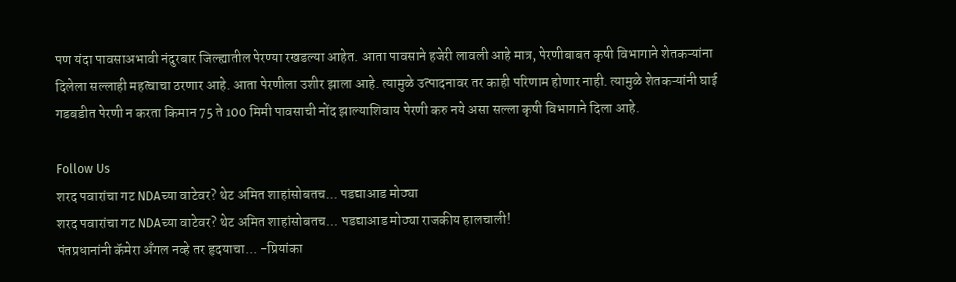पण यंदा पावसाअभावी नंदुरबार जिल्ह्यातील पेरण्या रखडल्या आहेत. आता पावसाने हजेरी लावली आहे मात्र, पेरणीबाबत कृषी विभागाने शेतकऱ्यांना दिलेला सल्लाही महत्वाचा ठरणार आहे. आता पेरणीला उशीर झाला आहे. त्यामुळे उत्पादनावर तर काही परिणाम होणार नाही. त्यामुळे शेतकऱ्यांनी घाई गडबडीत पेरणी न करता किमान 75 ते 100 मिमी पावसाची नोंद झाल्याशिवाय पेरणी करु नये असा सल्ला कृषी विभागाने दिला आहे.

Follow Us
शरद पवारांचा गट NDAच्या वाटेवर? थेट अमित शाहांसोबतच... पडद्याआड मोठ्या
शरद पवारांचा गट NDAच्या वाटेवर? थेट अमित शाहांसोबतच... पडद्याआड मोठ्या राजकीय हालचाली!
पंतप्रधानांनी कॅमेरा अँगल नव्हे तर हृदयाचा... -प्रियांका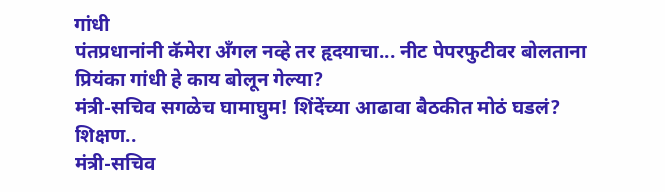गांधी
पंतप्रधानांनी कॅमेरा अँगल नव्हे तर हृदयाचा... नीट पेपरफुटीवर बोलताना प्रियंका गांधी हे काय बोलून गेल्या?
मंत्री-सचिव सगळेच घामाघुम! शिंदेंच्या आढावा बैठकीत मोठं घडलं? शिक्षण..
मंत्री-सचिव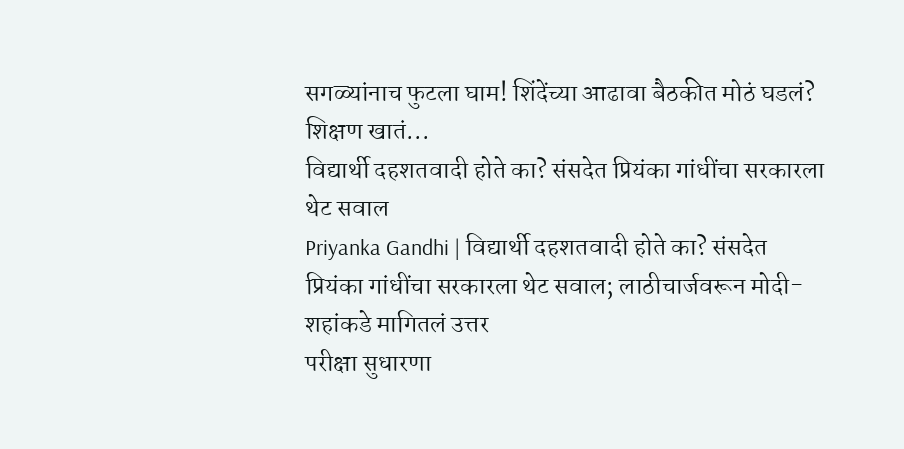सगळ्यांनाच फुटला घाम! शिंदेंच्या आढावा बैठकीत मोठं घडलं? शिक्षण खातं...
विद्यार्थी दहशतवादी होते का? संसदेत प्रियंका गांधींचा सरकारला थेट सवाल
Priyanka Gandhi | विद्यार्थी दहशतवादी होते का? संसदेत प्रियंका गांधींचा सरकारला थेट सवाल; लाठीचार्जवरून मोदी-शहांकडे मागितलं उत्तर
परीक्षा सुधारणा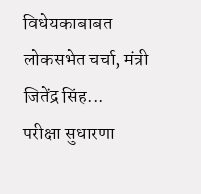विधेयकाबाबत लोकसभेत चर्चा, मंत्री जितेंद्र सिंह...
परीक्षा सुधारणा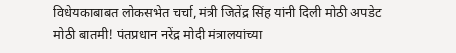विधेयकाबाबत लोकसभेत चर्चा, मंत्री जितेंद्र सिंह यांनी दिली मोठी अपडेट
मोठी बातमी! पंतप्रधान नरेंद्र मोदी मंत्रालयांच्या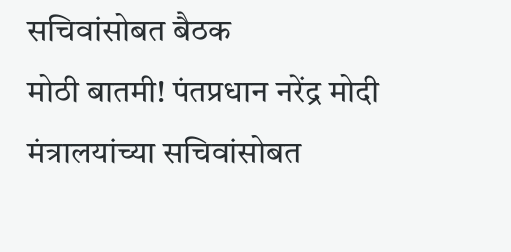सचिवांसोबत बैठक
मोठी बातमी! पंतप्रधान नरेंद्र मोदी मंत्रालयांच्या सचिवांसोबत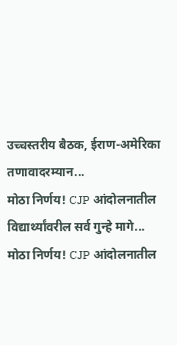उच्चस्तरीय बैठक, ईराण-अमेरिका तणावादरम्यान...
मोठा निर्णय! CJP आंदोलनातील विद्यार्थ्यांवरील सर्व गुन्हे मागे...
मोठा निर्णय! CJP आंदोलनातील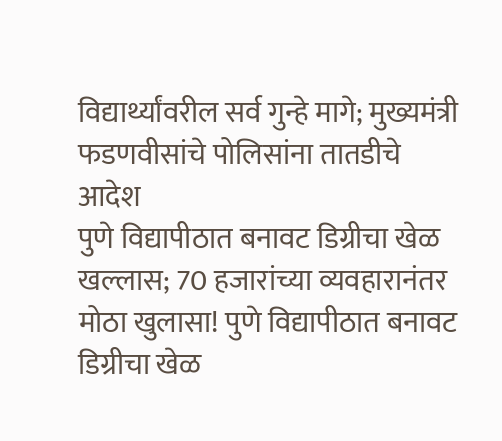विद्यार्थ्यांवरील सर्व गुन्हे मागे; मुख्यमंत्री फडणवीसांचे पोलिसांना तातडीचे आदेश
पुणे विद्यापीठात बनावट डिग्रीचा खेळ खल्लास; 70 हजारांच्या व्यवहारानंतर
मोठा खुलासा! पुणे विद्यापीठात बनावट डिग्रीचा खेळ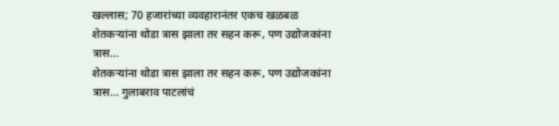खल्लास; 70 हजारांच्या व्यवहारानंतर एकच खळबळ
शेतकऱ्यांना थोडा त्रास झाला तर सहन करू, पण उद्योजकांना त्रास...
शेतकऱ्यांना थोडा त्रास झाला तर सहन करू, पण उद्योजकांना त्रास... गुलाबराव पाटलांचं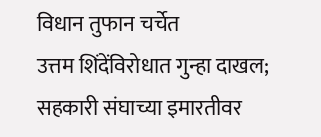विधान तुफान चर्चेत
उत्तम शिंदेंविरोधात गुन्हा दाखल; सहकारी संघाच्या इमारतीवर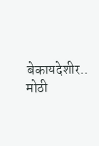बेकायदेशीर..
मोठी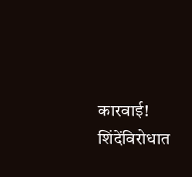कारवाई! शिंदेंविरोधात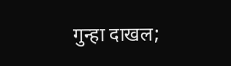गुन्हा दाखल;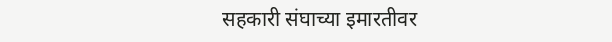सहकारी संघाच्या इमारतीवर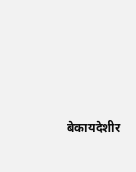बेकायदेशीर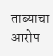ताब्याचा आरोप